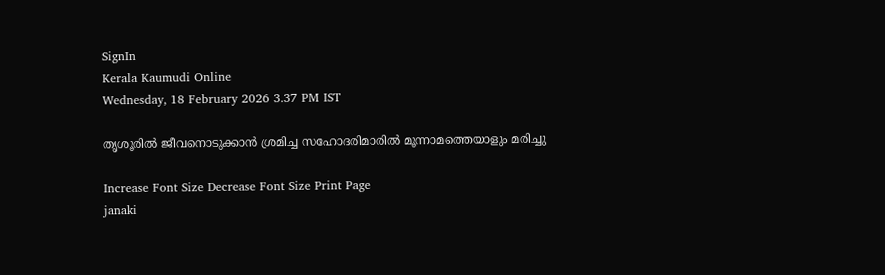SignIn
Kerala Kaumudi Online
Wednesday, 18 February 2026 3.37 PM IST

തൃശൂരിൽ ജീവനൊടുക്കാൻ ശ്രമിച്ച സഹോദരിമാരിൽ മൂന്നാമത്തെയാളും മരിച്ചു

Increase Font Size Decrease Font Size Print Page
janaki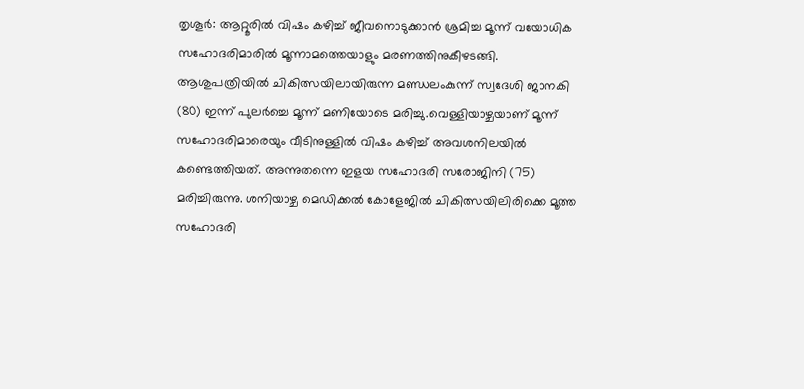തൃശൂർ: ആറ്റൂരിൽ വിഷം കഴിച്ച് ജീവനൊടുക്കാൻ ശ്രമിച്ച മൂന്ന് വയോധിക സഹോദരിമാരിൽ മൂന്നാമത്തെയാളും മരണത്തിനുകീഴടങ്ങി. ആശുപത്രിയിൽ ചികിത്സയിലായിരുന്ന മണ്ഡലംകുന്ന് സ്വദേശി ജാനകി (80) ഇന്ന് പുലർച്ചെ മൂന്ന് മണിയോടെ മരിച്ചു.വെള്ളിയാഴ്ചയാണ് മൂന്ന് സഹോദരിമാരെയും വീടിനുള്ളിൽ വിഷം കഴിച്ച് അവശനിലയിൽ കണ്ടെത്തിയത്. അന്നുതന്നെ ഇളയ സഹോദരി സരോജിനി (75) മരിച്ചിരുന്നു. ശനിയാഴ്ച മെഡിക്കൽ കോളേജിൽ ചികിത്സയിലിരിക്കെ മൂത്ത സഹോദരി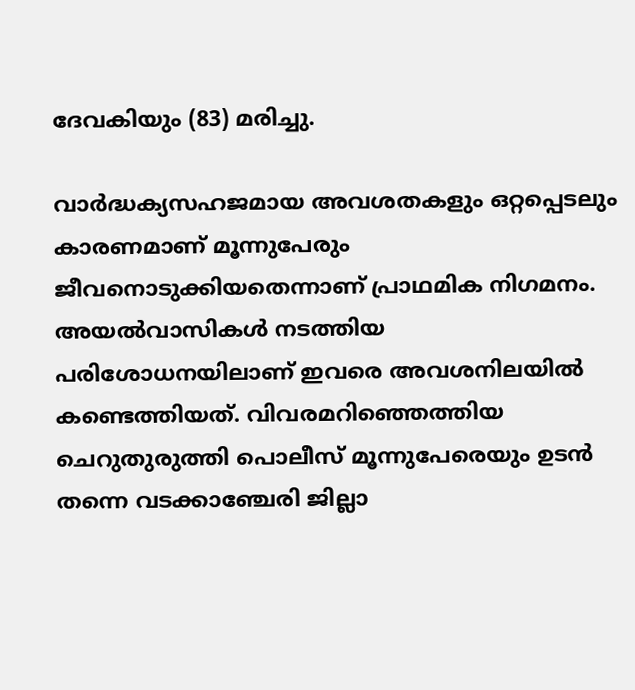ദേവകിയും (83) മരിച്ചു.

വാർദ്ധക്യസഹജമായ അവശതകളും ഒറ്റപ്പെടലും കാരണമാണ് മൂന്നുപേരും ജീവനൊടുക്കിയതെന്നാണ് പ്രാഥമിക നിഗമനം. അയൽവാസികൾ നടത്തിയ പരിശോധനയിലാണ് ഇവരെ അവശനിലയിൽ കണ്ടെത്തിയത്. വിവരമറിഞ്ഞെത്തിയ ചെറുതുരുത്തി പൊലീസ് മൂന്നുപേരെയും ഉടൻ തന്നെ വടക്കാഞ്ചേരി ജില്ലാ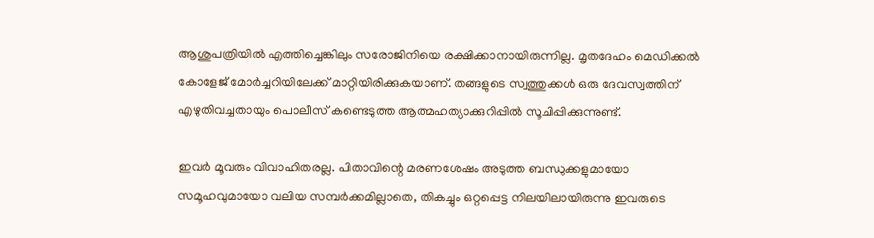ആശുപത്രിയിൽ എത്തിച്ചെങ്കിലും സരോജിനിയെ രക്ഷിക്കാനായിരുന്നില്ല. മൃതദേഹം മെഡിക്കൽ കോളേജ് മോർച്ചറിയിലേക്ക് മാറ്റിയിരിക്കുകയാണ്. തങ്ങളുടെ സ്വത്തുക്കൾ ഒരു ദേവസ്വത്തിന് എഴുതിവച്ചതായും പൊലീസ് കണ്ടെടുത്ത ആത്മഹത്യാക്കുറിപ്പിൽ സൂചിപ്പിക്കുന്നുണ്ട്.

ഇവർ മൂവരും വിവാഹിതരല്ല. പിതാവിന്റെ മരണശേഷം അടുത്ത ബന്ധുക്കളുമായോ സമൂഹവുമായോ വലിയ സമ്പർക്കമില്ലാതെ, തികച്ചും ഒറ്റപ്പെട്ട നിലയിലായിരുന്നു ഇവരുടെ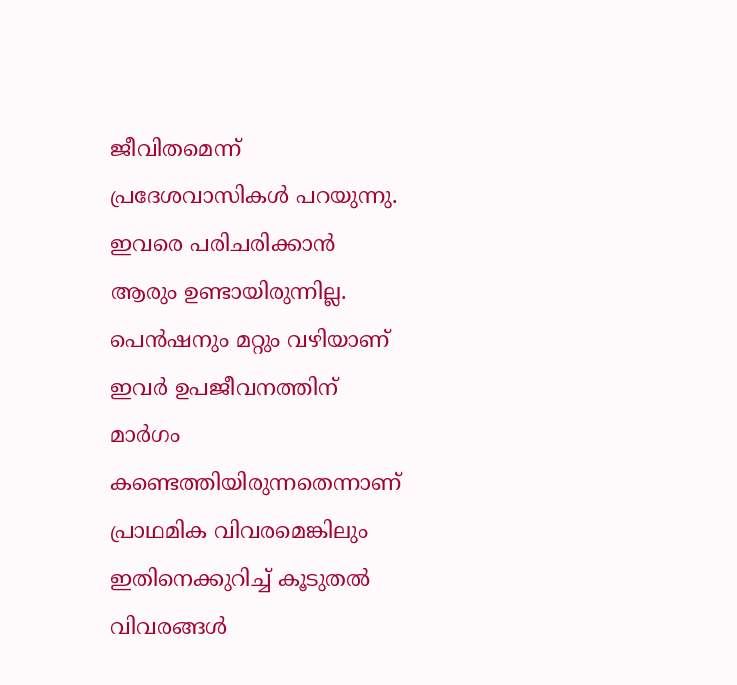ജീവിതമെന്ന് പ്രദേശവാസികൾ പറയുന്നു. ഇവരെ പരിചരിക്കാൻ ആരും ഉണ്ടായിരുന്നില്ല. പെൻഷനും മറ്റും വഴിയാണ് ഇവർ ഉപജീവനത്തിന് മാർഗം കണ്ടെത്തിയിരുന്നതെന്നാണ് പ്രാഥമിക വിവരമെങ്കിലും ഇതിനെക്കുറിച്ച് കൂടുതൽ വിവരങ്ങൾ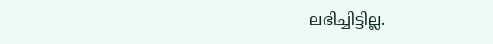ലഭിച്ചിട്ടില്ല.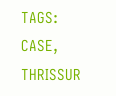TAGS: CASE, THRISSUR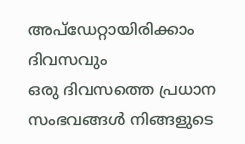അപ്ഡേറ്റായിരിക്കാം ദിവസവും
ഒരു ദിവസത്തെ പ്രധാന സംഭവങ്ങൾ നിങ്ങളുടെ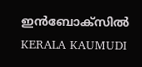ഇൻബോക്സിൽ
KERALA KAUMUDI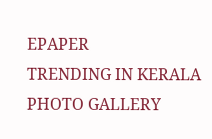EPAPER
TRENDING IN KERALA
PHOTO GALLERY